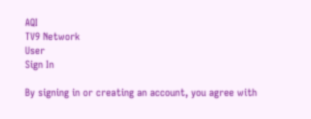AQI
TV9 Network
User
Sign In

By signing in or creating an account, you agree with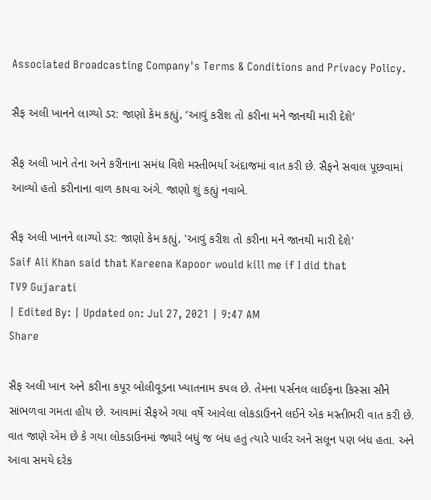Associated Broadcasting Company's Terms & Conditions and Privacy Policy.

સૈફ અલી ખાનને લાગ્યો ડર: જાણો કેમ કહ્યું, ‘આવું કરીશ તો કરીના મને જાનથી મારી દેશે’

સૈફ અલી ખાને તેના અને કરીનાના સમંધ વિશે મસ્તીભર્યા અંદાજમાં વાત કરી છે. સૈફને સવાલ પૂછવામાં આવ્યો હતો કરીનાના વાળ કાપવા અંગે. જાણો શું કહ્યું નવાબે.

સૈફ અલી ખાનને લાગ્યો ડર: જાણો કેમ કહ્યું, 'આવું કરીશ તો કરીના મને જાનથી મારી દેશે'
Saif Ali Khan said that Kareena Kapoor would kill me if I did that
TV9 Gujarati
| Edited By: | Updated on: Jul 27, 2021 | 9:47 AM
Share

સૈફ અલી ખાન અને કરીના કપૂર બોલીવૂડના ખ્યાતનામ કપલ છે. તેમના પર્સનલ લાઈફના કિસ્સા સૌને સાંભળવા ગમતા હોય છે. આવામાં સૈફએ ગયા વર્ષે આવેલા લોકડાઉનને લઈને એક મસ્તીભરી વાત કરી છે. વાત જાણે એમ છે કે ગયા લોકડાઉનમાં જ્યારે બધું જ બંધ હતું ત્યારે પાર્લર અને સલૂન પણ બંધ હતા. અને આવા સમયે દરેક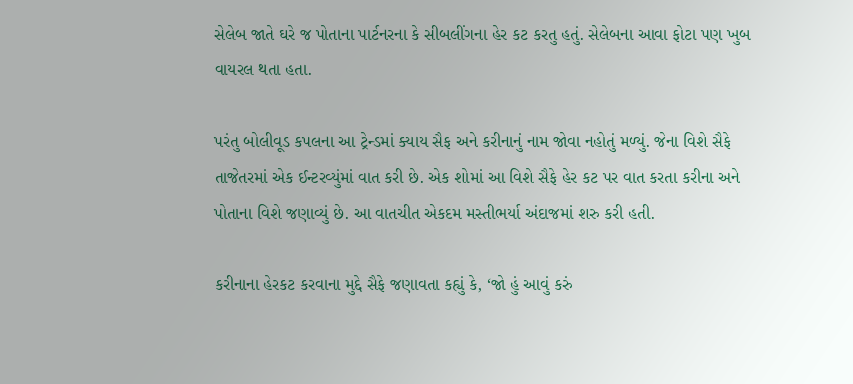સેલેબ જાતે ઘરે જ પોતાના પાર્ટનરના કે સીબલીંગના હેર કટ કરતુ હતું. સેલેબના આવા ફોટા પણ ખુબ વાયરલ થતા હતા.

પરંતુ બોલીવૂડ કપલના આ ટ્રેન્ડમાં ક્યાય સૈફ અને કરીનાનું નામ જોવા નહોતું મળ્યું. જેના વિશે સૈફે તાજેતરમાં એક ઈન્ટરવ્યુંમાં વાત કરી છે. એક શોમાં આ વિશે સૈફે હેર કટ પર વાત કરતા કરીના અને પોતાના વિશે જણાવ્યું છે. આ વાતચીત એકદમ મસ્તીભર્યા અંદાજમાં શરુ કરી હતી.

કરીનાના હેરકટ કરવાના મુદ્દે સૈફે જણાવતા કહ્યું કે, ‘જો હું આવું કરું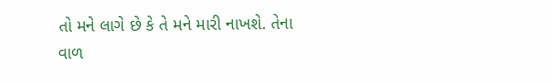તો મને લાગે છે કે તે મને મારી નાખશે. તેના વાળ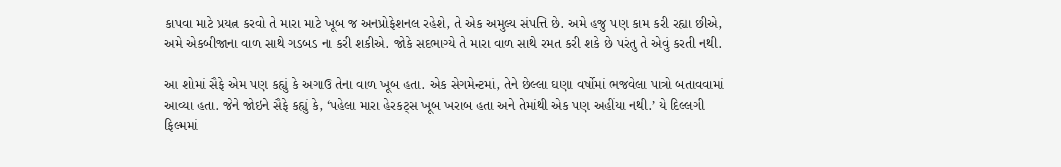કાપવા માટે પ્રયત્ન કરવો તે મારા માટે ખૂબ જ અનપ્રોફેશનલ રહેશે, તે એક અમુલ્ય સંપત્તિ છે. અમે હજુ પણ કામ કરી રહ્યા છીએ, અમે એકબીજાના વાળ સાથે ગડબડ ના કરી શકીએ. જોકે સદભાગ્યે તે મારા વાળ સાથે રમત કરી શકે છે પરંતુ તે એવું કરતી નથી.

આ શોમાં સૈફે એમ પણ કહ્યું કે અગાઉ તેના વાળ ખૂબ હતા. એક સેગમેન્ટમાં, તેને છેલ્લા ઘણા વર્ષોમાં ભજવેલા પાત્રો બતાવવામાં આવ્યા હતા. જેને જોઇને સૈફે કહ્યું કે, ‘પહેલા મારા હેરકટ્સ ખૂબ ખરાબ હતા અને તેમાંથી એક પણ અહીંયા નથી.’ યે દિલ્લગી ફિલ્મમાં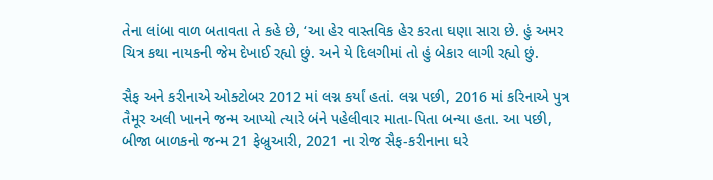તેના લાંબા વાળ બતાવતા તે કહે છે, ‘આ હેર વાસ્તવિક હેર કરતા ઘણા સારા છે. હું અમર ચિત્ર કથા નાયકની જેમ દેખાઈ રહ્યો છું. અને યે દિલગીમાં તો હું બેકાર લાગી રહ્યો છું.

સૈફ અને કરીનાએ ઓક્ટોબર 2012 માં લગ્ન કર્યાં હતાં. લગ્ન પછી, 2016 માં કરિનાએ પુત્ર તૈમૂર અલી ખાનને જન્મ આપ્યો ત્યારે બંને પહેલીવાર માતા-પિતા બન્યા હતા. આ પછી, બીજા બાળકનો જન્મ 21 ફેબ્રુઆરી, 2021 ના રોજ સૈફ-કરીનાના ઘરે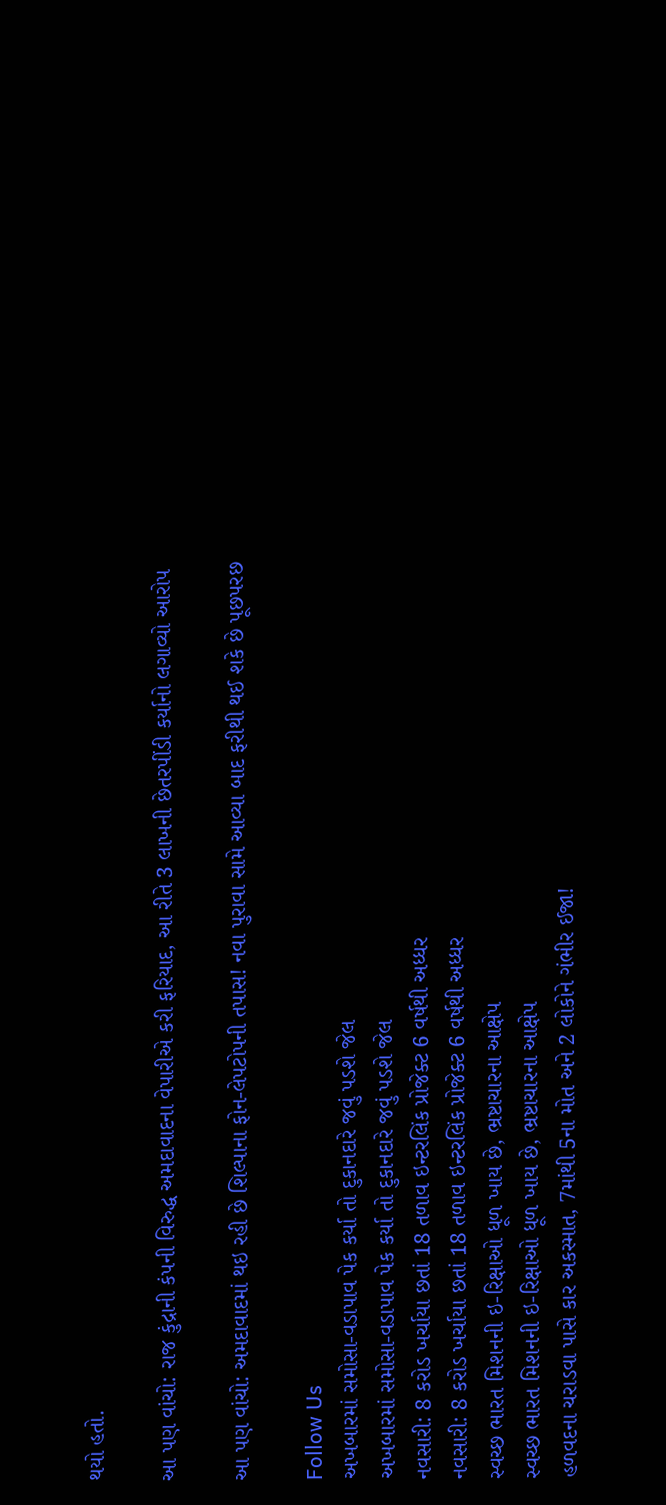થયો હતો.

આ પણ વાંચો: રાજ કુંદ્રાની કંપની વિરુદ્ધ અમદાવાદના વેપારીએ કરી ફરિયાદ, આ રીતે 3 લાખની છેતરપીંડી કર્યાનો લગાવ્યો આરોપ

આ પણ વાંચો: અમદાવાદમાં થઇ રહી છે શિલ્પાના ફોન-લેપટોપની તપાસ! નવા પુરાવા સામે આવ્યા બાદ ફરીથી થઈ શકે છે પૂછપરછ

Follow Us
અખબારમાં સમોસા-વડાપાવ પેક કર્યા તો દુકાનદારે જવું પડશે જેલ
અખબારમાં સમોસા-વડાપાવ પેક કર્યા તો દુકાનદારે જવું પડશે જેલ
નવસારી: 8 કરોડ ખર્ચાયા છતાં 18 તળાવ ઇન્ટરલિંક પ્રોજેક્ટ 6 વર્ષથી અધ્ધર
નવસારી: 8 કરોડ ખર્ચાયા છતાં 18 તળાવ ઇન્ટરલિંક પ્રોજેક્ટ 6 વર્ષથી અધ્ધર
સ્વચ્છ ભારત મિશનની ઇ-રિક્ષાઓ ધૂળ ખાય છે, ભ્રષ્ટાચારના આક્ષેપ
સ્વચ્છ ભારત મિશનની ઇ-રિક્ષાઓ ધૂળ ખાય છે, ભ્રષ્ટાચારના આક્ષેપ
હળવદના ચરાડવા પાસે કાર અકસ્માત, 7માંથી 5ના મોત અને 2 લોકોને ગંભીર ઈજા!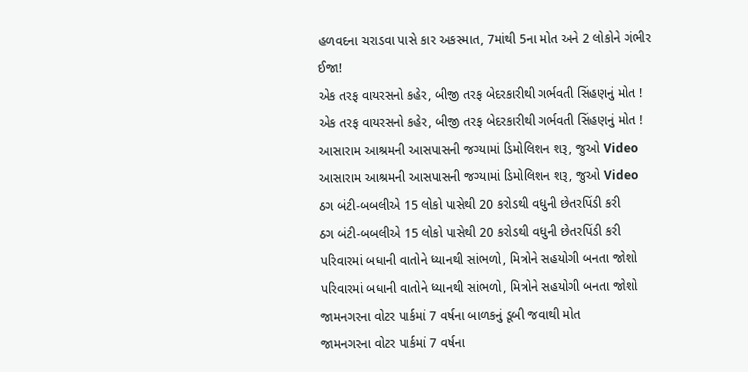હળવદના ચરાડવા પાસે કાર અકસ્માત, 7માંથી 5ના મોત અને 2 લોકોને ગંભીર ઈજા!
એક તરફ વાયરસનો કહેર, બીજી તરફ બેદરકારીથી ગર્ભવતી સિંહણનું મોત !
એક તરફ વાયરસનો કહેર, બીજી તરફ બેદરકારીથી ગર્ભવતી સિંહણનું મોત !
આસારામ આશ્રમની આસપાસની જગ્યામાં ડિમોલિશન શરૂ, જુઓ Video
આસારામ આશ્રમની આસપાસની જગ્યામાં ડિમોલિશન શરૂ, જુઓ Video
ઠગ બંટી-બબલીએ 15 લોકો પાસેથી 20 કરોડથી વધુની છેતરપિંડી કરી
ઠગ બંટી-બબલીએ 15 લોકો પાસેથી 20 કરોડથી વધુની છેતરપિંડી કરી
પરિવારમાં બધાની વાતોને ધ્યાનથી સાંભળો, મિત્રોને સહયોગી બનતા જોશો
પરિવારમાં બધાની વાતોને ધ્યાનથી સાંભળો, મિત્રોને સહયોગી બનતા જોશો
જામનગરના વોટર પાર્કમાં 7 વર્ષના બાળકનું ડૂબી જવાથી મોત
જામનગરના વોટર પાર્કમાં 7 વર્ષના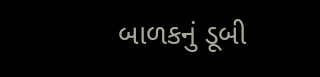બાળકનું ડૂબી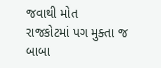જવાથી મોત
રાજકોટમાં પગ મુક્તા જ બાબા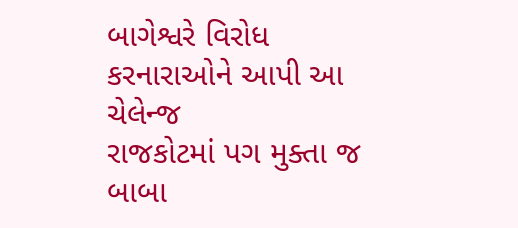બાગેશ્વરે વિરોધ કરનારાઓને આપી આ ચેલેન્જ
રાજકોટમાં પગ મુક્તા જ બાબા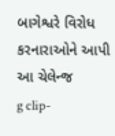બાગેશ્વરે વિરોધ કરનારાઓને આપી આ ચેલેન્જ
g clip-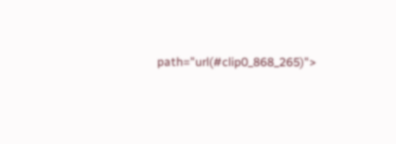path="url(#clip0_868_265)">